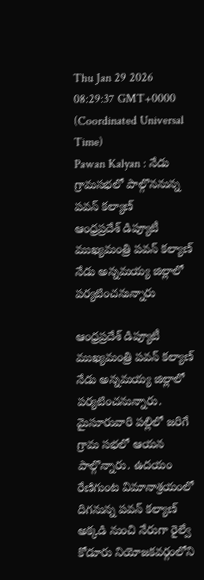Thu Jan 29 2026 08:29:37 GMT+0000 (Coordinated Universal Time)
Pawan Kalyan : నేడు గ్రామసభలో పాల్గొననున్న పవన్ కల్యాణ్
ఆంధ్రప్రదేశ్ డిప్యూటీ ముఖ్యమంత్రి పవన్ కల్యాణ్ నేడు అన్నమయ్య జిల్లాలో పర్యటించనున్నారు

ఆంధ్రప్రదేశ్ డిప్యూటీ ముఖ్యమంత్రి పవన్ కల్యాణ్ నేడు అన్నమయ్య జిల్లాలో పర్యటించనున్నారు. మైసూరువారి పల్లిలో జరిగే గ్రామ సభలో ఆయన పాల్గొన్నారు. ఉదయం రేణిగుంట విమానాశ్రయంలో దిగనున్న పవన్ కల్యాణ్ అక్కడి నుంచి నేరుగా రైల్వే కోడూరు నియోజకవర్గంలోని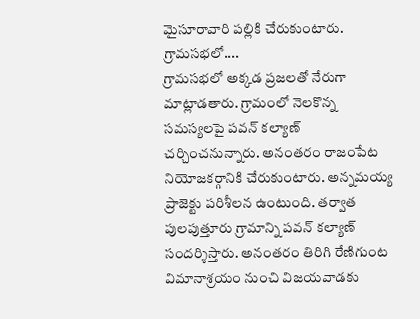మైసూరావారి పల్లికి చేరుకుంటారు.
గ్రామసభలో....
గ్రామసభలో అక్కడ ప్రజలతో నేరుగా మాట్లాడతారు. గ్రామంలో నెలకొన్న సమస్యలపై పవన్ కల్యాణ్ చర్చించనున్నారు. అనంతరం రాజంపేట నియోజకర్గానికి చేరుకుంటారు. అన్నమయ్య ప్రాజెక్టు పరిశీలన ఉంటుంది. తర్వాత పులపుత్తూరు గ్రామాన్ని పవన్ కల్యాణ్ సందర్శిస్తారు. అనంతరం తిరిగి రేణిగుంట విమానాశ్రయం నుంచి విజయవాడకు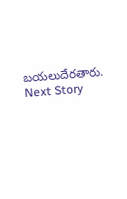బయలుదేరతారు.
Next Story